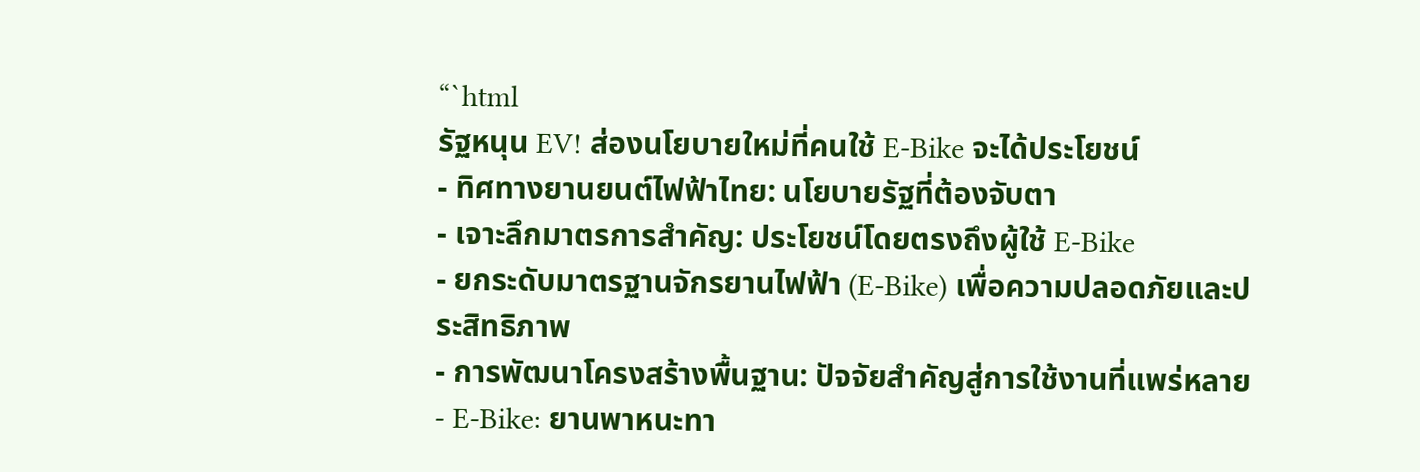“`html
รัฐหนุน EV! ส่องนโยบายใหม่ที่คนใช้ E-Bike จะได้ประโยชน์
- ทิศทางยานยนต์ไฟฟ้าไทย: นโยบายรัฐที่ต้องจับตา
- เจาะลึกมาตรการสำคัญ: ประโยชน์โดยตรงถึงผู้ใช้ E-Bike
- ยกระดับมาตรฐานจักรยานไฟฟ้า (E-Bike) เพื่อความปลอดภัยและประสิทธิภาพ
- การพัฒนาโครงสร้างพื้นฐาน: ปัจจัยสำคัญสู่การใช้งานที่แพร่หลาย
- E-Bike: ยานพาหนะทา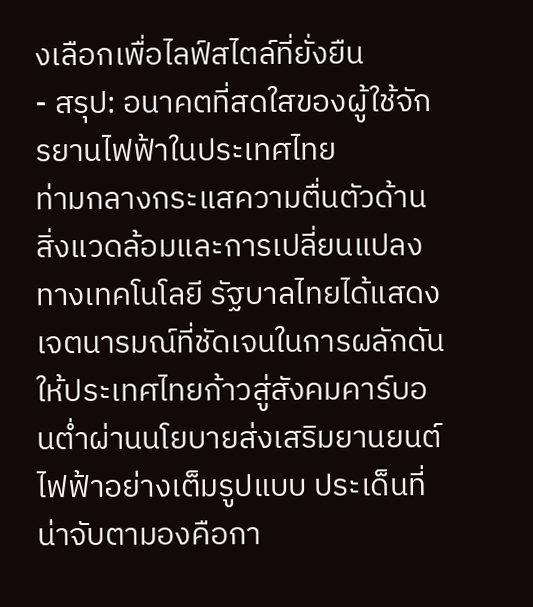งเลือกเพื่อไลฟ์สไตล์ที่ยั่งยืน
- สรุป: อนาคตที่สดใสของผู้ใช้จักรยานไฟฟ้าในประเทศไทย
ท่ามกลางกระแสความตื่นตัวด้านสิ่งแวดล้อมและการเปลี่ยนแปลงทางเทคโนโลยี รัฐบาลไทยได้แสดงเจตนารมณ์ที่ชัดเจนในการผลักดันให้ประเทศไทยก้าวสู่สังคมคาร์บอนต่ำผ่านนโยบายส่งเสริมยานยนต์ไฟฟ้าอย่างเต็มรูปแบบ ประเด็นที่น่าจับตามองคือกา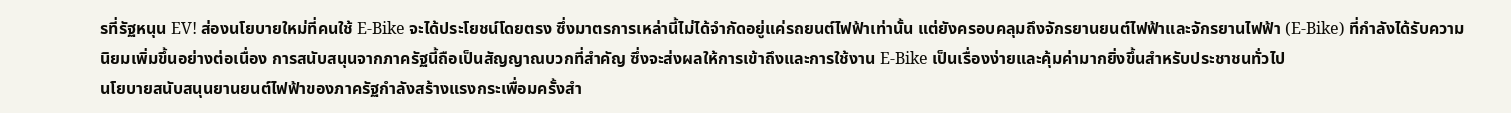รที่รัฐหนุน EV! ส่องนโยบายใหม่ที่คนใช้ E-Bike จะได้ประโยชน์โดยตรง ซึ่งมาตรการเหล่านี้ไม่ได้จำกัดอยู่แค่รถยนต์ไฟฟ้าเท่านั้น แต่ยังครอบคลุมถึงจักรยานยนต์ไฟฟ้าและจักรยานไฟฟ้า (E-Bike) ที่กำลังได้รับความนิยมเพิ่มขึ้นอย่างต่อเนื่อง การสนับสนุนจากภาครัฐนี้ถือเป็นสัญญาณบวกที่สำคัญ ซึ่งจะส่งผลให้การเข้าถึงและการใช้งาน E-Bike เป็นเรื่องง่ายและคุ้มค่ามากยิ่งขึ้นสำหรับประชาชนทั่วไป
นโยบายสนับสนุนยานยนต์ไฟฟ้าของภาครัฐกำลังสร้างแรงกระเพื่อมครั้งสำ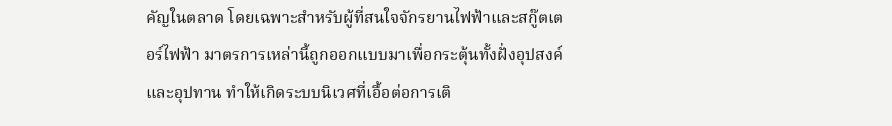คัญในตลาด โดยเฉพาะสำหรับผู้ที่สนใจจักรยานไฟฟ้าและสกู๊ตเตอร์ไฟฟ้า มาตรการเหล่านี้ถูกออกแบบมาเพื่อกระตุ้นทั้งฝั่งอุปสงค์และอุปทาน ทำให้เกิดระบบนิเวศที่เอื้อต่อการเติ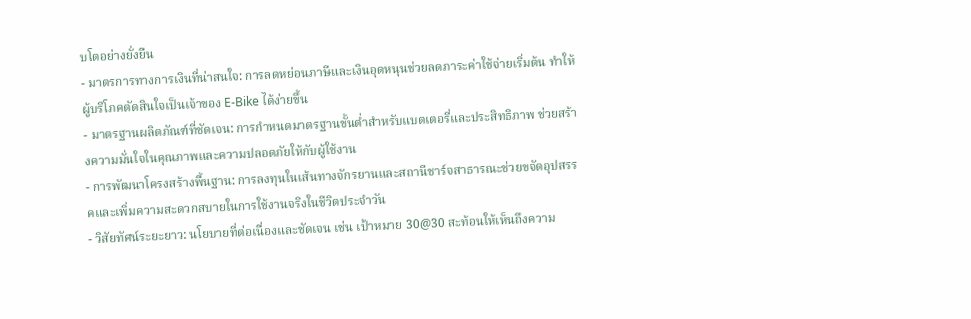บโตอย่างยั่งยืน
- มาตรการทางการเงินที่น่าสนใจ: การลดหย่อนภาษีและเงินอุดหนุนช่วยลดภาระค่าใช้จ่ายเริ่มต้น ทำให้ผู้บริโภคตัดสินใจเป็นเจ้าของ E-Bike ได้ง่ายขึ้น
- มาตรฐานผลิตภัณฑ์ที่ชัดเจน: การกำหนดมาตรฐานขั้นต่ำสำหรับแบตเตอรี่และประสิทธิภาพ ช่วยสร้างความมั่นใจในคุณภาพและความปลอดภัยให้กับผู้ใช้งาน
- การพัฒนาโครงสร้างพื้นฐาน: การลงทุนในเส้นทางจักรยานและสถานีชาร์จสาธารณะช่วยขจัดอุปสรรคและเพิ่มความสะดวกสบายในการใช้งานจริงในชีวิตประจำวัน
- วิสัยทัศน์ระยะยาว: นโยบายที่ต่อเนื่องและชัดเจน เช่น เป้าหมาย 30@30 สะท้อนให้เห็นถึงความ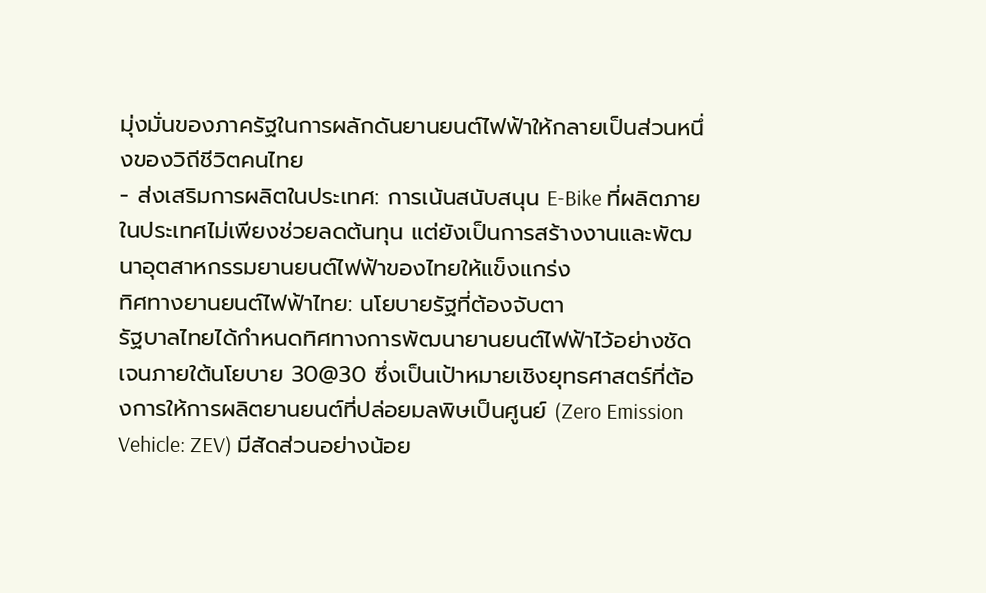มุ่งมั่นของภาครัฐในการผลักดันยานยนต์ไฟฟ้าให้กลายเป็นส่วนหนึ่งของวิถีชีวิตคนไทย
- ส่งเสริมการผลิตในประเทศ: การเน้นสนับสนุน E-Bike ที่ผลิตภายในประเทศไม่เพียงช่วยลดต้นทุน แต่ยังเป็นการสร้างงานและพัฒนาอุตสาหกรรมยานยนต์ไฟฟ้าของไทยให้แข็งแกร่ง
ทิศทางยานยนต์ไฟฟ้าไทย: นโยบายรัฐที่ต้องจับตา
รัฐบาลไทยได้กำหนดทิศทางการพัฒนายานยนต์ไฟฟ้าไว้อย่างชัดเจนภายใต้นโยบาย 30@30 ซึ่งเป็นเป้าหมายเชิงยุทธศาสตร์ที่ต้องการให้การผลิตยานยนต์ที่ปล่อยมลพิษเป็นศูนย์ (Zero Emission Vehicle: ZEV) มีสัดส่วนอย่างน้อย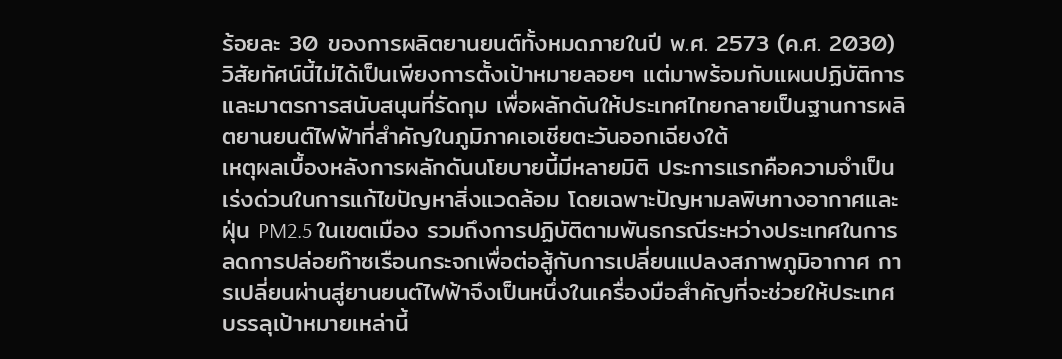ร้อยละ 30 ของการผลิตยานยนต์ทั้งหมดภายในปี พ.ศ. 2573 (ค.ศ. 2030) วิสัยทัศน์นี้ไม่ได้เป็นเพียงการตั้งเป้าหมายลอยๆ แต่มาพร้อมกับแผนปฏิบัติการและมาตรการสนับสนุนที่รัดกุม เพื่อผลักดันให้ประเทศไทยกลายเป็นฐานการผลิตยานยนต์ไฟฟ้าที่สำคัญในภูมิภาคเอเชียตะวันออกเฉียงใต้
เหตุผลเบื้องหลังการผลักดันนโยบายนี้มีหลายมิติ ประการแรกคือความจำเป็นเร่งด่วนในการแก้ไขปัญหาสิ่งแวดล้อม โดยเฉพาะปัญหามลพิษทางอากาศและฝุ่น PM2.5 ในเขตเมือง รวมถึงการปฏิบัติตามพันธกรณีระหว่างประเทศในการลดการปล่อยก๊าซเรือนกระจกเพื่อต่อสู้กับการเปลี่ยนแปลงสภาพภูมิอากาศ การเปลี่ยนผ่านสู่ยานยนต์ไฟฟ้าจึงเป็นหนึ่งในเครื่องมือสำคัญที่จะช่วยให้ประเทศบรรลุเป้าหมายเหล่านี้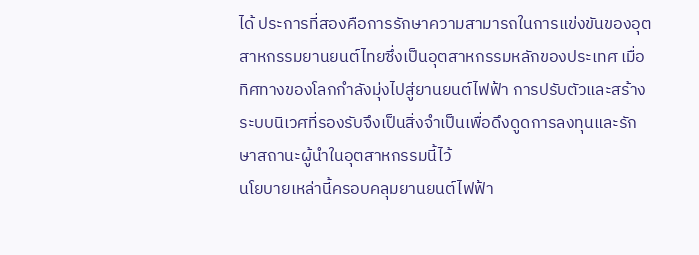ได้ ประการที่สองคือการรักษาความสามารถในการแข่งขันของอุตสาหกรรมยานยนต์ไทยซึ่งเป็นอุตสาหกรรมหลักของประเทศ เมื่อทิศทางของโลกกำลังมุ่งไปสู่ยานยนต์ไฟฟ้า การปรับตัวและสร้างระบบนิเวศที่รองรับจึงเป็นสิ่งจำเป็นเพื่อดึงดูดการลงทุนและรักษาสถานะผู้นำในอุตสาหกรรมนี้ไว้
นโยบายเหล่านี้ครอบคลุมยานยนต์ไฟฟ้า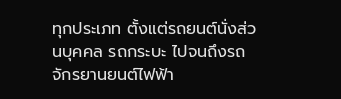ทุกประเภท ตั้งแต่รถยนต์นั่งส่วนบุคคล รถกระบะ ไปจนถึงรถจักรยานยนต์ไฟฟ้า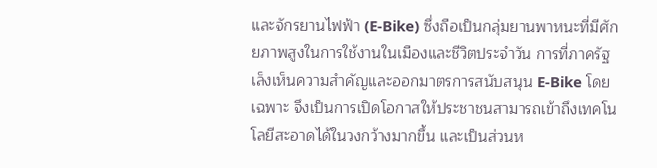และจักรยานไฟฟ้า (E-Bike) ซึ่งถือเป็นกลุ่มยานพาหนะที่มีศักยภาพสูงในการใช้งานในเมืองและชีวิตประจำวัน การที่ภาครัฐเล็งเห็นความสำคัญและออกมาตรการสนับสนุน E-Bike โดยเฉพาะ จึงเป็นการเปิดโอกาสให้ประชาชนสามารถเข้าถึงเทคโนโลยีสะอาดได้ในวงกว้างมากขึ้น และเป็นส่วนห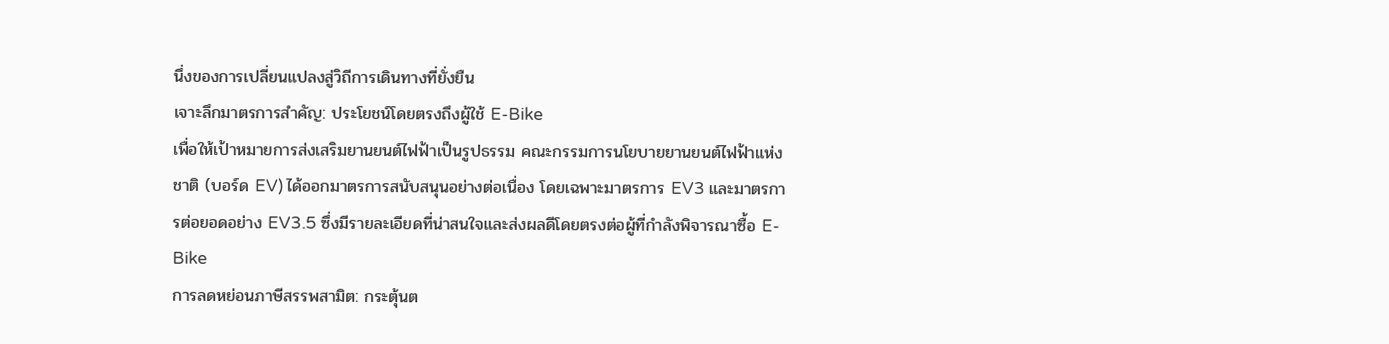นึ่งของการเปลี่ยนแปลงสู่วิถีการเดินทางที่ยั่งยืน
เจาะลึกมาตรการสำคัญ: ประโยชน์โดยตรงถึงผู้ใช้ E-Bike
เพื่อให้เป้าหมายการส่งเสริมยานยนต์ไฟฟ้าเป็นรูปธรรม คณะกรรมการนโยบายยานยนต์ไฟฟ้าแห่งชาติ (บอร์ด EV) ได้ออกมาตรการสนับสนุนอย่างต่อเนื่อง โดยเฉพาะมาตรการ EV3 และมาตรการต่อยอดอย่าง EV3.5 ซึ่งมีรายละเอียดที่น่าสนใจและส่งผลดีโดยตรงต่อผู้ที่กำลังพิจารณาซื้อ E-Bike
การลดหย่อนภาษีสรรพสามิต: กระตุ้นต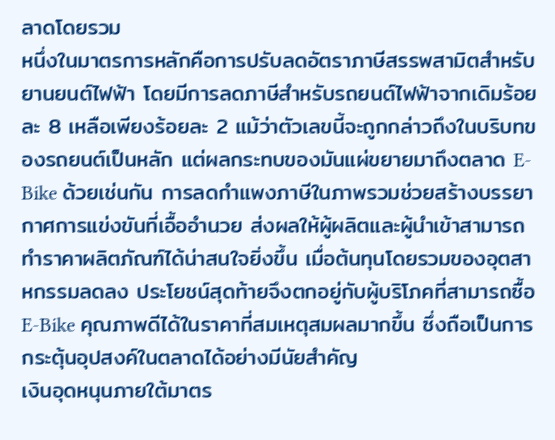ลาดโดยรวม
หนึ่งในมาตรการหลักคือการปรับลดอัตราภาษีสรรพสามิตสำหรับยานยนต์ไฟฟ้า โดยมีการลดภาษีสำหรับรถยนต์ไฟฟ้าจากเดิมร้อยละ 8 เหลือเพียงร้อยละ 2 แม้ว่าตัวเลขนี้จะถูกกล่าวถึงในบริบทของรถยนต์เป็นหลัก แต่ผลกระทบของมันแผ่ขยายมาถึงตลาด E-Bike ด้วยเช่นกัน การลดกำแพงภาษีในภาพรวมช่วยสร้างบรรยากาศการแข่งขันที่เอื้ออำนวย ส่งผลให้ผู้ผลิตและผู้นำเข้าสามารถทำราคาผลิตภัณฑ์ได้น่าสนใจยิ่งขึ้น เมื่อต้นทุนโดยรวมของอุตสาหกรรมลดลง ประโยชน์สุดท้ายจึงตกอยู่กับผู้บริโภคที่สามารถซื้อ E-Bike คุณภาพดีได้ในราคาที่สมเหตุสมผลมากขึ้น ซึ่งถือเป็นการกระตุ้นอุปสงค์ในตลาดได้อย่างมีนัยสำคัญ
เงินอุดหนุนภายใต้มาตร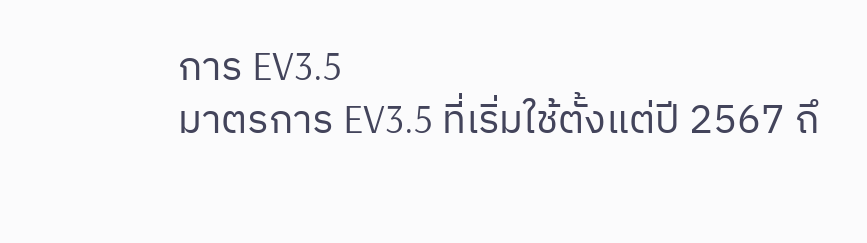การ EV3.5
มาตรการ EV3.5 ที่เริ่มใช้ตั้งแต่ปี 2567 ถึ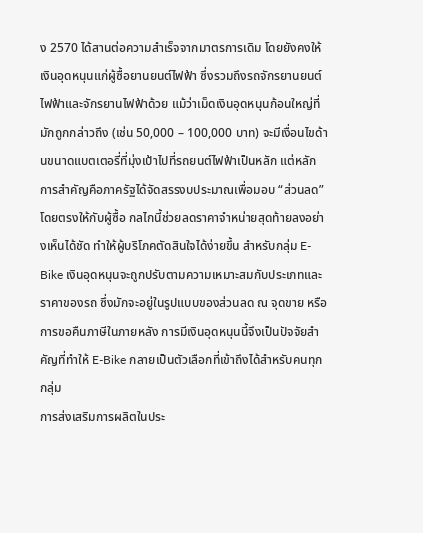ง 2570 ได้สานต่อความสำเร็จจากมาตรการเดิม โดยยังคงให้เงินอุดหนุนแก่ผู้ซื้อยานยนต์ไฟฟ้า ซึ่งรวมถึงรถจักรยานยนต์ไฟฟ้าและจักรยานไฟฟ้าด้วย แม้ว่าเม็ดเงินอุดหนุนก้อนใหญ่ที่มักถูกกล่าวถึง (เช่น 50,000 – 100,000 บาท) จะมีเงื่อนไขด้านขนาดแบตเตอรี่ที่มุ่งเป้าไปที่รถยนต์ไฟฟ้าเป็นหลัก แต่หลักการสำคัญคือภาครัฐได้จัดสรรงบประมาณเพื่อมอบ “ส่วนลด” โดยตรงให้กับผู้ซื้อ กลไกนี้ช่วยลดราคาจำหน่ายสุดท้ายลงอย่างเห็นได้ชัด ทำให้ผู้บริโภคตัดสินใจได้ง่ายขึ้น สำหรับกลุ่ม E-Bike เงินอุดหนุนจะถูกปรับตามความเหมาะสมกับประเภทและราคาของรถ ซึ่งมักจะอยู่ในรูปแบบของส่วนลด ณ จุดขาย หรือการขอคืนภาษีในภายหลัง การมีเงินอุดหนุนนี้จึงเป็นปัจจัยสำคัญที่ทำให้ E-Bike กลายเป็นตัวเลือกที่เข้าถึงได้สำหรับคนทุกกลุ่ม
การส่งเสริมการผลิตในประ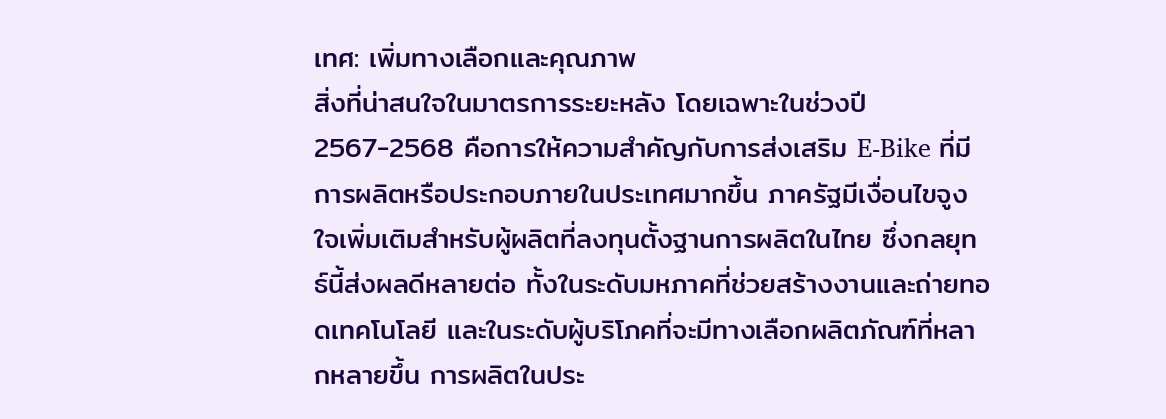เทศ: เพิ่มทางเลือกและคุณภาพ
สิ่งที่น่าสนใจในมาตรการระยะหลัง โดยเฉพาะในช่วงปี 2567-2568 คือการให้ความสำคัญกับการส่งเสริม E-Bike ที่มีการผลิตหรือประกอบภายในประเทศมากขึ้น ภาครัฐมีเงื่อนไขจูงใจเพิ่มเติมสำหรับผู้ผลิตที่ลงทุนตั้งฐานการผลิตในไทย ซึ่งกลยุทธ์นี้ส่งผลดีหลายต่อ ทั้งในระดับมหภาคที่ช่วยสร้างงานและถ่ายทอดเทคโนโลยี และในระดับผู้บริโภคที่จะมีทางเลือกผลิตภัณฑ์ที่หลากหลายขึ้น การผลิตในประ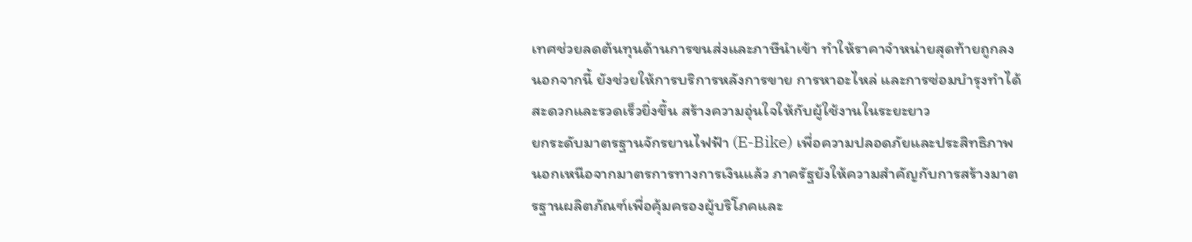เทศช่วยลดต้นทุนด้านการขนส่งและภาษีนำเข้า ทำให้ราคาจำหน่ายสุดท้ายถูกลง นอกจากนี้ ยังช่วยให้การบริการหลังการขาย การหาอะไหล่ และการซ่อมบำรุงทำได้สะดวกและรวดเร็วยิ่งขึ้น สร้างความอุ่นใจให้กับผู้ใช้งานในระยะยาว
ยกระดับมาตรฐานจักรยานไฟฟ้า (E-Bike) เพื่อความปลอดภัยและประสิทธิภาพ
นอกเหนือจากมาตรการทางการเงินแล้ว ภาครัฐยังให้ความสำคัญกับการสร้างมาตรฐานผลิตภัณฑ์เพื่อคุ้มครองผู้บริโภคและ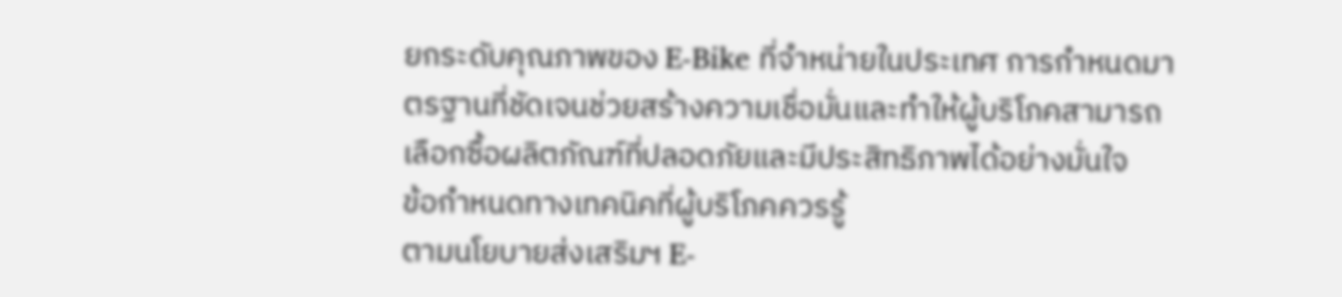ยกระดับคุณภาพของ E-Bike ที่จำหน่ายในประเทศ การกำหนดมาตรฐานที่ชัดเจนช่วยสร้างความเชื่อมั่นและทำให้ผู้บริโภคสามารถเลือกซื้อผลิตภัณฑ์ที่ปลอดภัยและมีประสิทธิภาพได้อย่างมั่นใจ
ข้อกำหนดทางเทคนิคที่ผู้บริโภคควรรู้
ตามนโยบายส่งเสริมฯ E-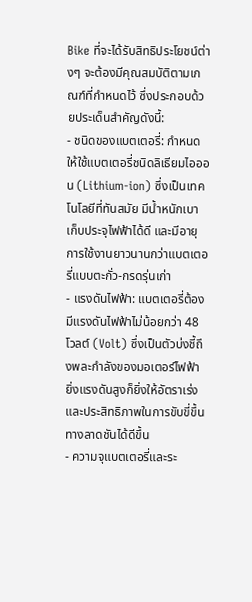Bike ที่จะได้รับสิทธิประโยชน์ต่างๆ จะต้องมีคุณสมบัติตามเกณฑ์ที่กำหนดไว้ ซึ่งประกอบด้วยประเด็นสำคัญดังนี้:
- ชนิดของแบตเตอรี่: กำหนดให้ใช้แบตเตอรี่ชนิดลิเธียมไอออน (Lithium-ion) ซึ่งเป็นเทคโนโลยีที่ทันสมัย มีน้ำหนักเบา เก็บประจุไฟฟ้าได้ดี และมีอายุการใช้งานยาวนานกว่าแบตเตอรี่แบบตะกั่ว-กรดรุ่นเก่า
- แรงดันไฟฟ้า: แบตเตอรี่ต้องมีแรงดันไฟฟ้าไม่น้อยกว่า 48 โวลต์ (Volt) ซึ่งเป็นตัวบ่งชี้ถึงพละกำลังของมอเตอร์ไฟฟ้า ยิ่งแรงดันสูงก็ยิ่งให้อัตราเร่งและประสิทธิภาพในการขับขี่ขึ้นทางลาดชันได้ดีขึ้น
- ความจุแบตเตอรี่และระ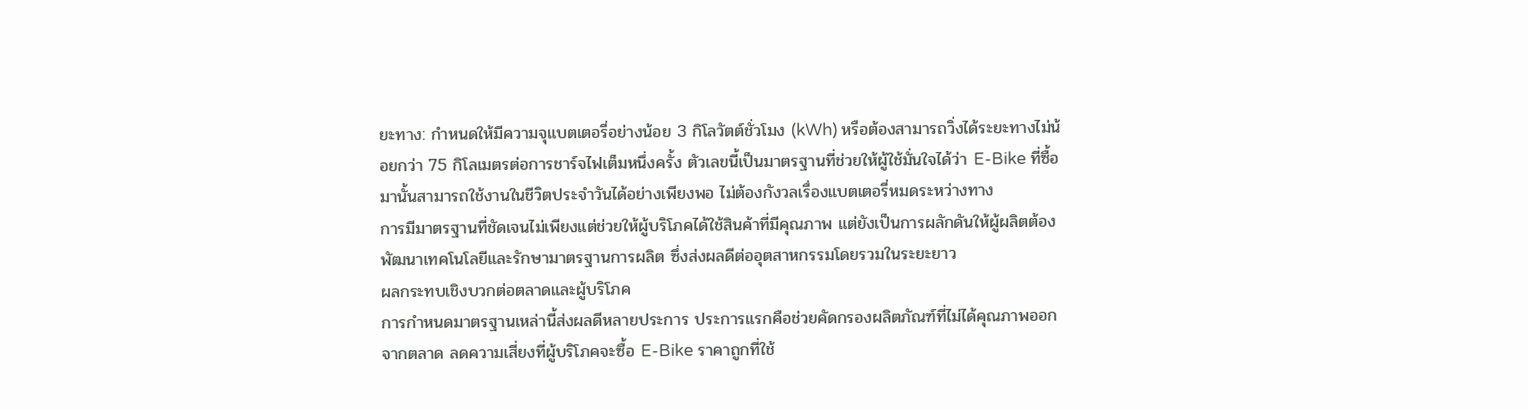ยะทาง: กำหนดให้มีความจุแบตเตอรี่อย่างน้อย 3 กิโลวัตต์ชั่วโมง (kWh) หรือต้องสามารถวิ่งได้ระยะทางไม่น้อยกว่า 75 กิโลเมตรต่อการชาร์จไฟเต็มหนึ่งครั้ง ตัวเลขนี้เป็นมาตรฐานที่ช่วยให้ผู้ใช้มั่นใจได้ว่า E-Bike ที่ซื้อมานั้นสามารถใช้งานในชีวิตประจำวันได้อย่างเพียงพอ ไม่ต้องกังวลเรื่องแบตเตอรี่หมดระหว่างทาง
การมีมาตรฐานที่ชัดเจนไม่เพียงแต่ช่วยให้ผู้บริโภคได้ใช้สินค้าที่มีคุณภาพ แต่ยังเป็นการผลักดันให้ผู้ผลิตต้องพัฒนาเทคโนโลยีและรักษามาตรฐานการผลิต ซึ่งส่งผลดีต่ออุตสาหกรรมโดยรวมในระยะยาว
ผลกระทบเชิงบวกต่อตลาดและผู้บริโภค
การกำหนดมาตรฐานเหล่านี้ส่งผลดีหลายประการ ประการแรกคือช่วยคัดกรองผลิตภัณฑ์ที่ไม่ได้คุณภาพออกจากตลาด ลดความเสี่ยงที่ผู้บริโภคจะซื้อ E-Bike ราคาถูกที่ใช้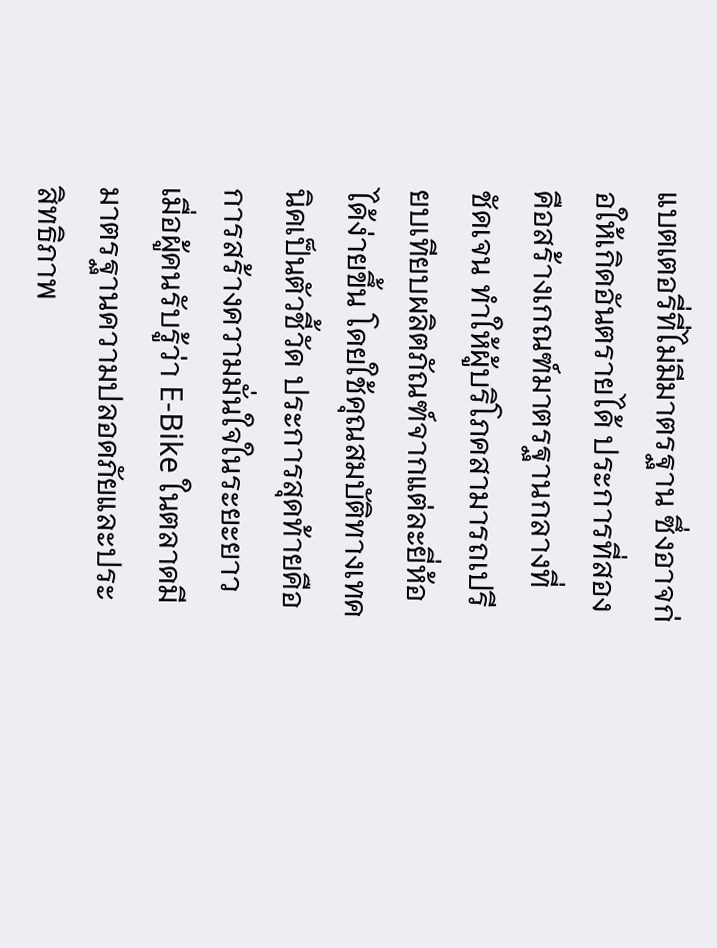แบตเตอรี่ที่ไม่มีมาตรฐาน ซึ่งอาจก่อให้เกิดอันตรายได้ ประการที่สองคือสร้างเกณฑ์มาตรฐานกลางที่ชัดเจน ทำให้ผู้บริโภคสามารถเปรียบเทียบผลิตภัณฑ์จากแต่ละยี่ห้อได้ง่ายขึ้น โดยใช้คุณสมบัติทางเทคนิคเป็นตัวชี้วัด ประการสุดท้ายคือการสร้างความมั่นใจในระยะยาว เมื่อผู้คนรับรู้ว่า E-Bike ในตลาดมีมาตรฐานความปลอดภัยและประสิทธิภาพ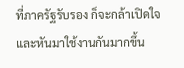ที่ภาครัฐรับรอง ก็จะกล้าเปิดใจและหันมาใช้งานกันมากขึ้น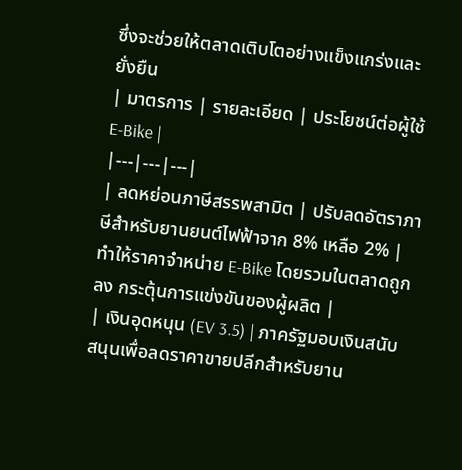ซึ่งจะช่วยให้ตลาดเติบโตอย่างแข็งแกร่งและยั่งยืน
| มาตรการ | รายละเอียด | ประโยชน์ต่อผู้ใช้ E-Bike |
|---|---|---|
| ลดหย่อนภาษีสรรพสามิต | ปรับลดอัตราภาษีสำหรับยานยนต์ไฟฟ้าจาก 8% เหลือ 2% | ทำให้ราคาจำหน่าย E-Bike โดยรวมในตลาดถูกลง กระตุ้นการแข่งขันของผู้ผลิต |
| เงินอุดหนุน (EV 3.5) | ภาครัฐมอบเงินสนับสนุนเพื่อลดราคาขายปลีกสำหรับยาน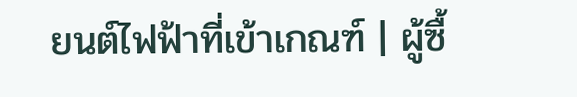ยนต์ไฟฟ้าที่เข้าเกณฑ์ | ผู้ซื้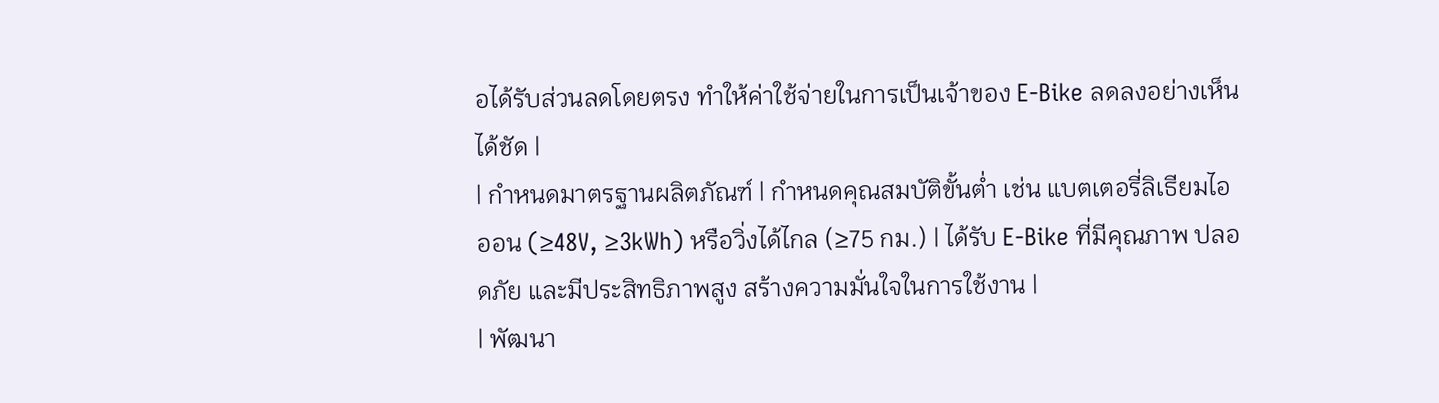อได้รับส่วนลดโดยตรง ทำให้ค่าใช้จ่ายในการเป็นเจ้าของ E-Bike ลดลงอย่างเห็นได้ชัด |
| กำหนดมาตรฐานผลิตภัณฑ์ | กำหนดคุณสมบัติขั้นต่ำ เช่น แบตเตอรี่ลิเธียมไอออน (≥48V, ≥3kWh) หรือวิ่งได้ไกล (≥75 กม.) | ได้รับ E-Bike ที่มีคุณภาพ ปลอดภัย และมีประสิทธิภาพสูง สร้างความมั่นใจในการใช้งาน |
| พัฒนา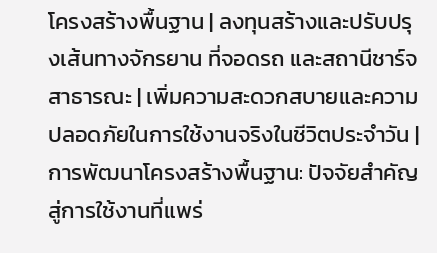โครงสร้างพื้นฐาน | ลงทุนสร้างและปรับปรุงเส้นทางจักรยาน ที่จอดรถ และสถานีชาร์จสาธารณะ | เพิ่มความสะดวกสบายและความปลอดภัยในการใช้งานจริงในชีวิตประจำวัน |
การพัฒนาโครงสร้างพื้นฐาน: ปัจจัยสำคัญสู่การใช้งานที่แพร่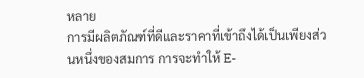หลาย
การมีผลิตภัณฑ์ที่ดีและราคาที่เข้าถึงได้เป็นเพียงส่วนหนึ่งของสมการ การจะทำให้ E-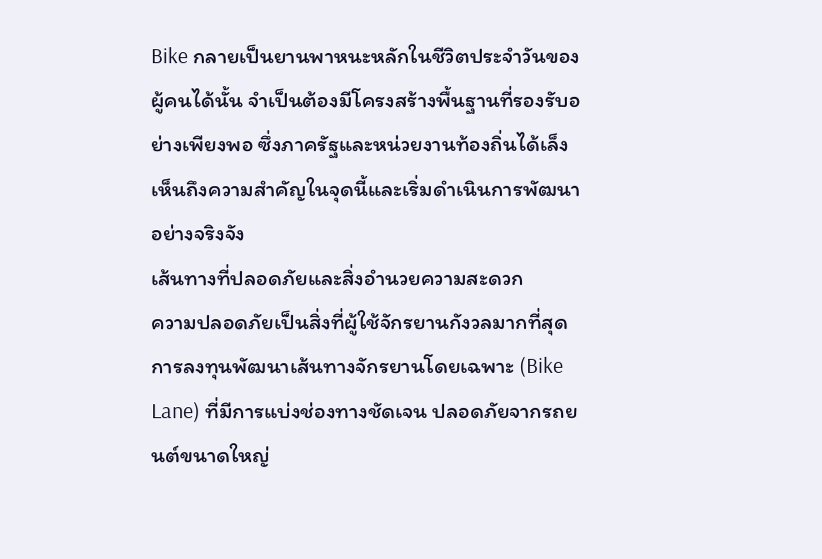Bike กลายเป็นยานพาหนะหลักในชีวิตประจำวันของผู้คนได้นั้น จำเป็นต้องมีโครงสร้างพื้นฐานที่รองรับอย่างเพียงพอ ซึ่งภาครัฐและหน่วยงานท้องถิ่นได้เล็งเห็นถึงความสำคัญในจุดนี้และเริ่มดำเนินการพัฒนาอย่างจริงจัง
เส้นทางที่ปลอดภัยและสิ่งอำนวยความสะดวก
ความปลอดภัยเป็นสิ่งที่ผู้ใช้จักรยานกังวลมากที่สุด การลงทุนพัฒนาเส้นทางจักรยานโดยเฉพาะ (Bike Lane) ที่มีการแบ่งช่องทางชัดเจน ปลอดภัยจากรถยนต์ขนาดใหญ่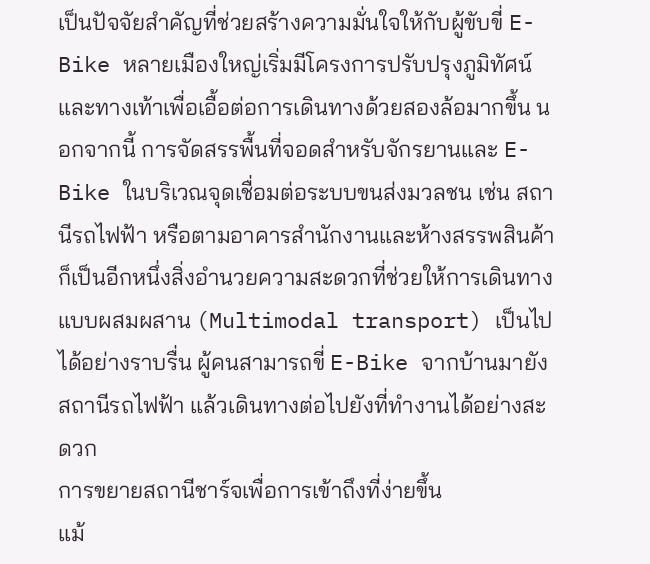เป็นปัจจัยสำคัญที่ช่วยสร้างความมั่นใจให้กับผู้ขับขี่ E-Bike หลายเมืองใหญ่เริ่มมีโครงการปรับปรุงภูมิทัศน์และทางเท้าเพื่อเอื้อต่อการเดินทางด้วยสองล้อมากขึ้น นอกจากนี้ การจัดสรรพื้นที่จอดสำหรับจักรยานและ E-Bike ในบริเวณจุดเชื่อมต่อระบบขนส่งมวลชน เช่น สถานีรถไฟฟ้า หรือตามอาคารสำนักงานและห้างสรรพสินค้า ก็เป็นอีกหนึ่งสิ่งอำนวยความสะดวกที่ช่วยให้การเดินทางแบบผสมผสาน (Multimodal transport) เป็นไปได้อย่างราบรื่น ผู้คนสามารถขี่ E-Bike จากบ้านมายังสถานีรถไฟฟ้า แล้วเดินทางต่อไปยังที่ทำงานได้อย่างสะดวก
การขยายสถานีชาร์จเพื่อการเข้าถึงที่ง่ายขึ้น
แม้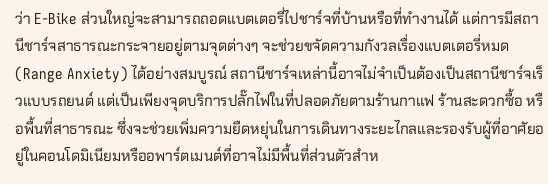ว่า E-Bike ส่วนใหญ่จะสามารถถอดแบตเตอรี่ไปชาร์จที่บ้านหรือที่ทำงานได้ แต่การมีสถานีชาร์จสาธารณะกระจายอยู่ตามจุดต่างๆ จะช่วยขจัดความกังวลเรื่องแบตเตอรี่หมด (Range Anxiety) ได้อย่างสมบูรณ์ สถานีชาร์จเหล่านี้อาจไม่จำเป็นต้องเป็นสถานีชาร์จเร็วแบบรถยนต์ แต่เป็นเพียงจุดบริการปลั๊กไฟในที่ปลอดภัยตามร้านกาแฟ ร้านสะดวกซื้อ หรือพื้นที่สาธารณะ ซึ่งจะช่วยเพิ่มความยืดหยุ่นในการเดินทางระยะไกลและรองรับผู้ที่อาศัยอยู่ในคอนโดมิเนียมหรืออพาร์ตเมนต์ที่อาจไม่มีพื้นที่ส่วนตัวสำห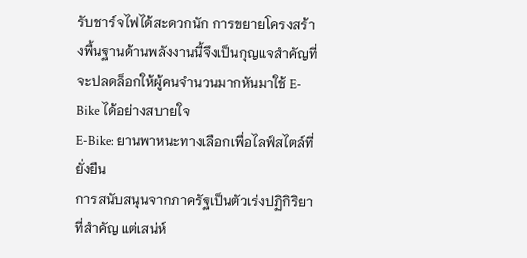รับชาร์จไฟได้สะดวกนัก การขยายโครงสร้างพื้นฐานด้านพลังงานนี้จึงเป็นกุญแจสำคัญที่จะปลดล็อกให้ผู้คนจำนวนมากหันมาใช้ E-Bike ได้อย่างสบายใจ
E-Bike: ยานพาหนะทางเลือกเพื่อไลฟ์สไตล์ที่ยั่งยืน
การสนับสนุนจากภาครัฐเป็นตัวเร่งปฏิกิริยาที่สำคัญ แต่เสน่ห์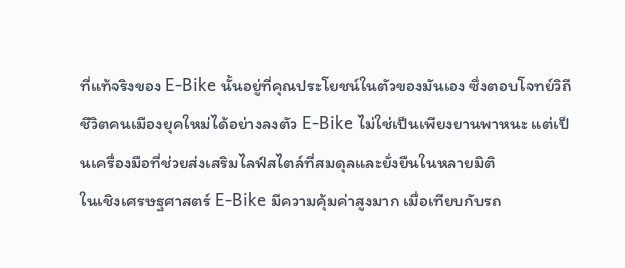ที่แท้จริงของ E-Bike นั้นอยู่ที่คุณประโยชน์ในตัวของมันเอง ซึ่งตอบโจทย์วิถีชีวิตคนเมืองยุคใหม่ได้อย่างลงตัว E-Bike ไม่ใช่เป็นเพียงยานพาหนะ แต่เป็นเครื่องมือที่ช่วยส่งเสริมไลฟ์สไตล์ที่สมดุลและยั่งยืนในหลายมิติ
ในเชิงเศรษฐศาสตร์ E-Bike มีความคุ้มค่าสูงมาก เมื่อเทียบกับรถ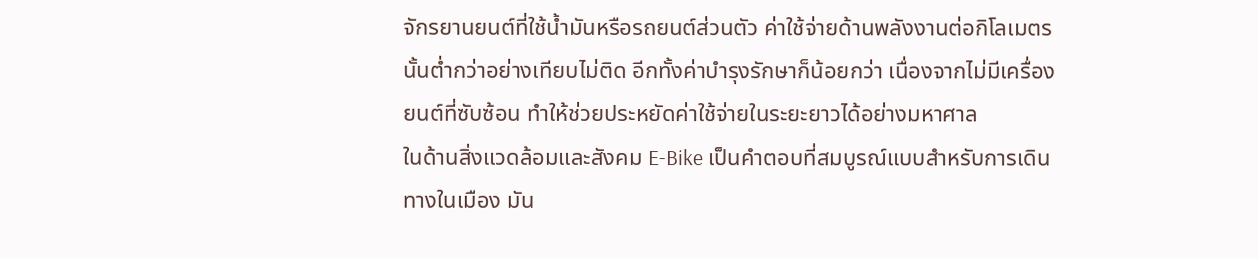จักรยานยนต์ที่ใช้น้ำมันหรือรถยนต์ส่วนตัว ค่าใช้จ่ายด้านพลังงานต่อกิโลเมตรนั้นต่ำกว่าอย่างเทียบไม่ติด อีกทั้งค่าบำรุงรักษาก็น้อยกว่า เนื่องจากไม่มีเครื่องยนต์ที่ซับซ้อน ทำให้ช่วยประหยัดค่าใช้จ่ายในระยะยาวได้อย่างมหาศาล
ในด้านสิ่งแวดล้อมและสังคม E-Bike เป็นคำตอบที่สมบูรณ์แบบสำหรับการเดินทางในเมือง มัน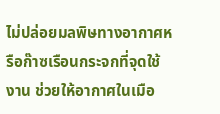ไม่ปล่อยมลพิษทางอากาศหรือก๊าซเรือนกระจกที่จุดใช้งาน ช่วยให้อากาศในเมือ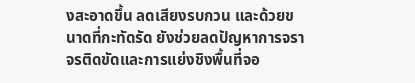งสะอาดขึ้น ลดเสียงรบกวน และด้วยขนาดที่กะทัดรัด ยังช่วยลดปัญหาการจราจรติดขัดและการแย่งชิงพื้นที่จอ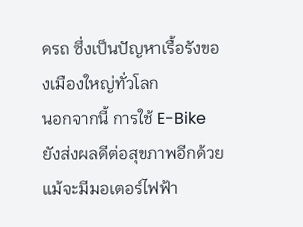ดรถ ซึ่งเป็นปัญหาเรื้อรังของเมืองใหญ่ทั่วโลก
นอกจากนี้ การใช้ E-Bike ยังส่งผลดีต่อสุขภาพอีกด้วย แม้จะมีมอเตอร์ไฟฟ้า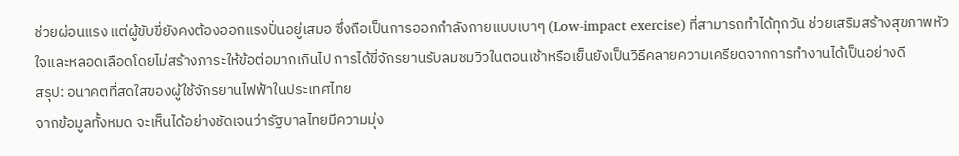ช่วยผ่อนแรง แต่ผู้ขับขี่ยังคงต้องออกแรงปั่นอยู่เสมอ ซึ่งถือเป็นการออกกำลังกายแบบเบาๆ (Low-impact exercise) ที่สามารถทำได้ทุกวัน ช่วยเสริมสร้างสุขภาพหัวใจและหลอดเลือดโดยไม่สร้างภาระให้ข้อต่อมากเกินไป การได้ขี่จักรยานรับลมชมวิวในตอนเช้าหรือเย็นยังเป็นวิธีคลายความเครียดจากการทำงานได้เป็นอย่างดี
สรุป: อนาคตที่สดใสของผู้ใช้จักรยานไฟฟ้าในประเทศไทย
จากข้อมูลทั้งหมด จะเห็นได้อย่างชัดเจนว่ารัฐบาลไทยมีความมุ่ง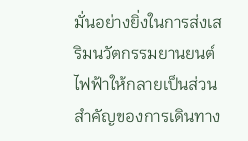มั่นอย่างยิ่งในการส่งเสริมนวัตกรรมยานยนต์ไฟฟ้าให้กลายเป็นส่วนสำคัญของการเดินทาง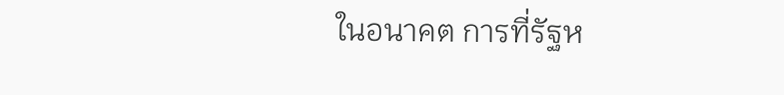ในอนาคต การที่รัฐห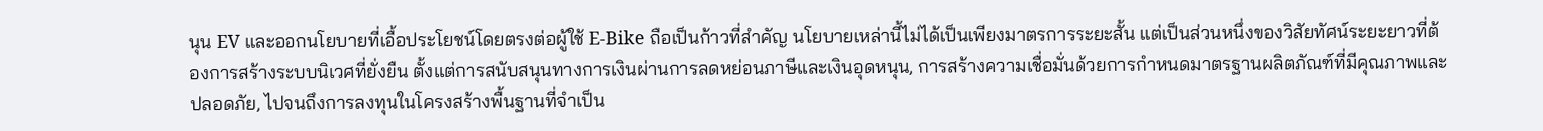นุน EV และออกนโยบายที่เอื้อประโยชน์โดยตรงต่อผู้ใช้ E-Bike ถือเป็นก้าวที่สำคัญ นโยบายเหล่านี้ไม่ได้เป็นเพียงมาตรการระยะสั้น แต่เป็นส่วนหนึ่งของวิสัยทัศน์ระยะยาวที่ต้องการสร้างระบบนิเวศที่ยั่งยืน ตั้งแต่การสนับสนุนทางการเงินผ่านการลดหย่อนภาษีและเงินอุดหนุน, การสร้างความเชื่อมั่นด้วยการกำหนดมาตรฐานผลิตภัณฑ์ที่มีคุณภาพและปลอดภัย, ไปจนถึงการลงทุนในโครงสร้างพื้นฐานที่จำเป็น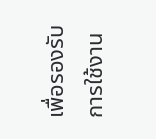เพื่อรองรับการใช้งาน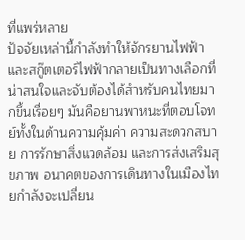ที่แพร่หลาย
ปัจจัยเหล่านี้กำลังทำให้จักรยานไฟฟ้าและสกู๊ตเตอร์ไฟฟ้ากลายเป็นทางเลือกที่น่าสนใจและจับต้องได้สำหรับคนไทยมากขึ้นเรื่อยๆ มันคือยานพาหนะที่ตอบโจทย์ทั้งในด้านความคุ้มค่า ความสะดวกสบาย การรักษาสิ่งแวดล้อม และการส่งเสริมสุขภาพ อนาคตของการเดินทางในเมืองไทยกำลังจะเปลี่ยน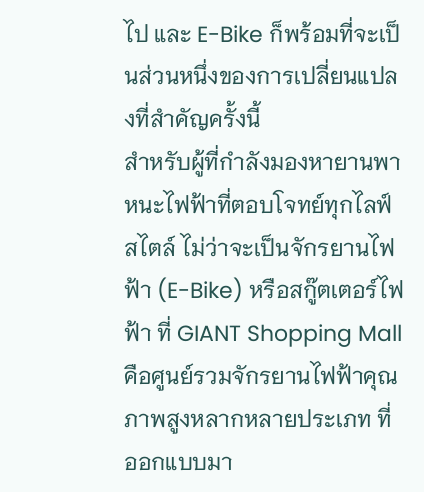ไป และ E-Bike ก็พร้อมที่จะเป็นส่วนหนึ่งของการเปลี่ยนแปลงที่สำคัญครั้งนี้
สำหรับผู้ที่กำลังมองหายานพาหนะไฟฟ้าที่ตอบโจทย์ทุกไลฟ์สไตล์ ไม่ว่าจะเป็นจักรยานไฟฟ้า (E-Bike) หรือสกู๊ตเตอร์ไฟฟ้า ที่ GIANT Shopping Mall คือศูนย์รวมจักรยานไฟฟ้าคุณภาพสูงหลากหลายประเภท ที่ออกแบบมา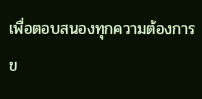เพื่อตอบสนองทุกความต้องการข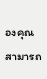องคุณ สามารถ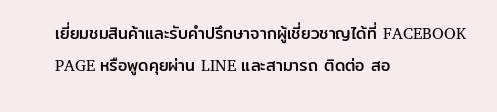เยี่ยมชมสินค้าและรับคำปรึกษาจากผู้เชี่ยวชาญได้ที่ FACEBOOK PAGE หรือพูดคุยผ่าน LINE และสามารถ ติดต่อ สอ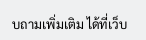บถามเพิ่มเติม ได้ที่เว็บ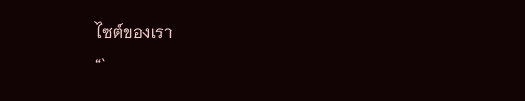ไซต์ของเรา
“`